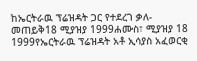ከኤርትራዉ ፕሬዝዳት ጋር የተደረገ ቃለ-መጠይቅ18 ሚያዝያ 1999ሐሙስ፣ ሚያዝያ 18 1999የኤርትራዉ ፕሬዝዳት አቶ ኢሳያስ አፈወርቂ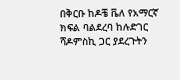በቅርቡ ከዶቼ ቬለ የአማርኛ ክፍል ባልደረባ ከሉድገር ሻዶምስኪ ጋር ያደረጉትን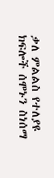ቃለ ምልልስ የተለያዩ ክፍሎች ሰሞኑን ስነሰማ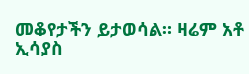መቆየታችን ይታወሳል። ዛሬም አቶ ኢሳያስ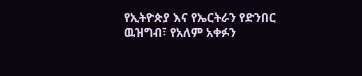የኢትዮጵያ እና የኤርትራን የድንበር ዉዝግብ፣ የአለም አቀፉን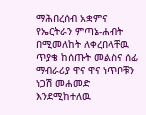ማሕበረሰብ አቋምና የኤርትራን ምጣኔ-ሐብት በሚመለከት ለቀረበላቸዉ ጥያቄ ከሰጡት መልስና ሰፊ ማብራሪያ ዋና ዋና ነጥቦቹን ነጋሽ መሐመድ እንደሚከተለዉ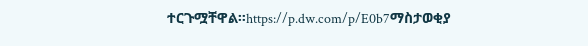ተርጉሟቸዋል።https://p.dw.com/p/E0b7ማስታወቂያ